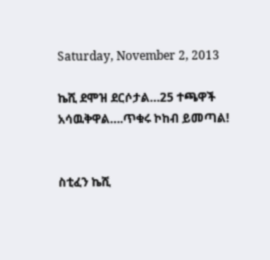Saturday, November 2, 2013

ኬሺ ደሞዝ ደርሶታል…25 ተጫዋች አሳዉቅዋል….ጥቁሩ ኮከብ ይመጣል!


ስቲፈን ኬሺ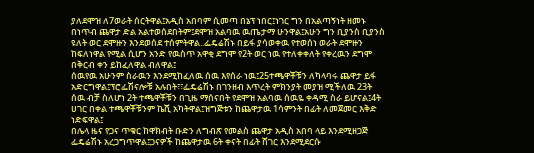ያለደሞዝ ለ7ወራት ሰርትዋል፤አዲስ አበባም ሲመጣ በኔፕ ነበር፤ነገር ግን በአልጣኝነት ዘመኑ በነጥብ ጨዋታ ድል አልተወሰደበትም፤ደሞዝ አልባዉ ዉጤታማ ሁንዋል፤አሁን ግን ቢያንስ ቢያንስ ዩለት ወር ደሞዙን እንደወሰደ ተሰምትዋል..ፌዴሬሽኑ በይፋ ያሳወቀዉ የተወሰነ ወራት ደሞዙን ከፍለነዋል የሚል ሲሆን አንድ የዉስጥ አዋቂ ደግሞ የ2ት ወር ነዉ የተለቀቀለት የቀረዉን ደግሞ በቅርብ ቀን ይከፈለዋል ብለዋል፤
ሰዉየዉ አሁንም ስራዉን እንደሚከፈለዉ ሰዉ እየሰራ ነዉ፤25ተጫዋቾቹን ለካላባሩ ጨዋታ ይፋ አድርግዋል፤ፕሮፌሽናሎቹ አሉበት፣፣ፌዴሬሽኑ በገንዘብ እጥረት ምክንያት መያዝ ሚችለዉ 23ት ሰዉ ብቻ ስለሆነ 2ት ተጫዋቾቹን በጊዜ ማሰናበት የደሞዝ አልባዉ ሰዉዬ ቀዳሚ ስራ ይሆናል፤4ት ሀገር በቀል ተጫዋቾቹንም ኬሺ አካትዋል፤ዝግጅቱን ከጨዋታዉ 1ሳምንት በፊት ለመጀመር እቅድ ነድፍዋል፤
በሌላ ዜና የጋና ጥቁር ከዋክብት ቡድን ለግብጽ የመልስ ጨዋታ አዲስ አበባ ላይ እንደሚዘጋጅ ፌዴሬሽኑ አረጋግጥዋል፤ጋናዎች ከጨዋታዉ 6ት ቀናት በፊት ሸገር እንደሚደርሱ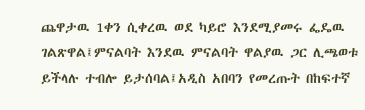ጨዋታዉ 1ቀን ሲቀረዉ ወደ ካይሮ እንደሚያመሩ ፌዴዉ ገልጽዋል፤ምናልባት እንደዉ ምናልባት ዋልያዉ ጋር ሊጫወቱ ይችላሉ ተብሎ ይታሰባል፤አዲስ አበባን የመረጡት በከፍተኛ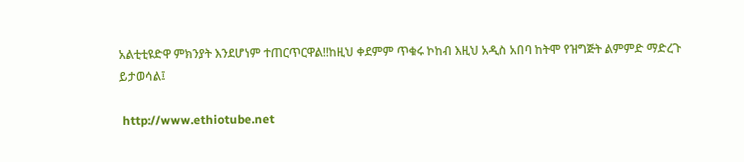አልቲቲዩድዋ ምክንያት እንደሆነም ተጠርጥርዋል!!ከዚህ ቀደምም ጥቁሩ ኮከብ እዚህ አዲስ አበባ ከትሞ የዝግጅት ልምምድ ማድረጉ ይታወሳል፤

 http://www.ethiotube.net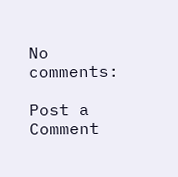No comments:

Post a Comment